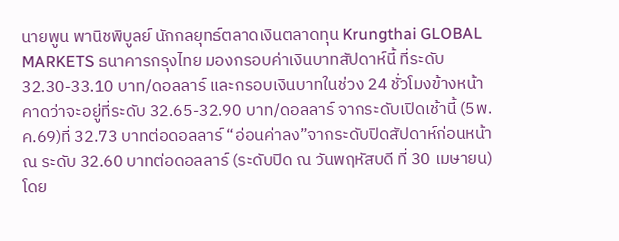นายพูน พานิชพิบูลย์ นักกลยุทธ์ตลาดเงินตลาดทุน Krungthai GLOBAL MARKETS ธนาคารกรุงไทย มองกรอบค่าเงินบาทสัปดาห์นี้ ที่ระดับ 32.30-33.10 บาท/ดอลลาร์ และกรอบเงินบาทในช่วง 24 ชั่วโมงข้างหน้า คาดว่าจะอยู่ที่ระดับ 32.65-32.90 บาท/ดอลลาร์ จากระดับเปิดเช้านี้ (5พ.ค.69)ที่ 32.73 บาทต่อดอลลาร์ “อ่อนค่าลง”จากระดับปิดสัปดาห์ก่อนหน้า ณ ระดับ 32.60 บาทต่อดอลลาร์ (ระดับปิด ณ วันพฤหัสบดี ที่ 30 เมษายน) โดย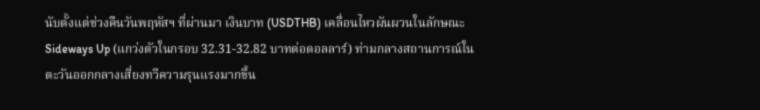นับตั้งแต่ช่วงคืนวันพฤหัสฯ ที่ผ่านมา เงินบาท (USDTHB) เคลื่อนไหวผันผวนในลักษณะ Sideways Up (แกว่งตัวในกรอบ 32.31-32.82 บาทต่อดอลลาร์) ท่ามกลางสถานการณ์ในตะวันออกกลางเสี่ยงทวีความรุนแรงมากขึ้น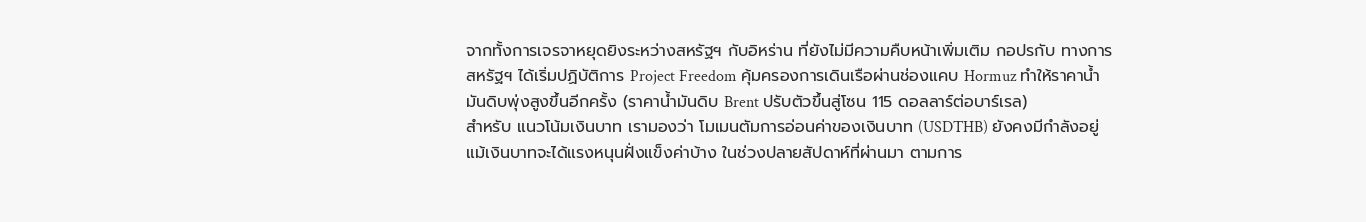จากทั้งการเจรจาหยุดยิงระหว่างสหรัฐฯ กับอิหร่าน ที่ยังไม่มีความคืบหน้าเพิ่มเติม กอปรกับ ทางการสหรัฐฯ ได้เริ่มปฏิบัติการ Project Freedom คุ้มครองการเดินเรือผ่านช่องแคบ Hormuz ทำให้ราคาน้ำมันดิบพุ่งสูงขึ้นอีกครั้ง (ราคาน้ำมันดิบ Brent ปรับตัวขึ้นสู่โซน 115 ดอลลาร์ต่อบาร์เรล)
สำหรับ แนวโน้มเงินบาท เรามองว่า โมเมนตัมการอ่อนค่าของเงินบาท (USDTHB) ยังคงมีกำลังอยู่ แม้เงินบาทจะได้แรงหนุนฝั่งแข็งค่าบ้าง ในช่วงปลายสัปดาห์ที่ผ่านมา ตามการ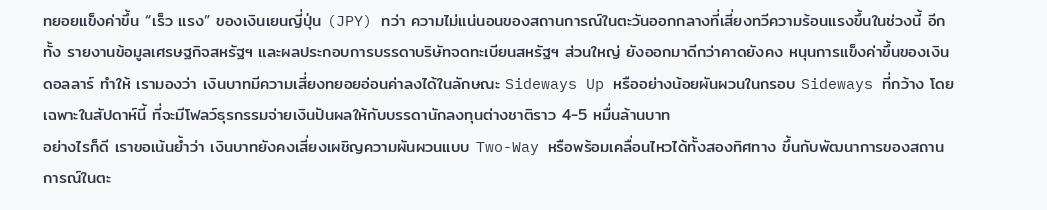ทยอยแข็งค่าขึ้น “เร็ว แรง” ของเงินเยนญี่ปุ่น (JPY) ทว่า ความไม่แน่นอนของสถานการณ์ในตะวันออกกลางที่เสี่ยงทวีความร้อนแรงขึ้นในช่วงนี้ อีกทั้ง รายงานข้อมูลเศรษฐกิจสหรัฐฯ และผลประกอบการบรรดาบริษัทจดทะเบียนสหรัฐฯ ส่วนใหญ่ ยังออกมาดีกว่าคาดยังคง หนุนการแข็งค่าขึ้นของเงินดอลลาร์ ทำให้ เรามองว่า เงินบาทมีความเสี่ยงทยอยอ่อนค่าลงได้ในลักษณะ Sideways Up หรืออย่างน้อยผันผวนในกรอบ Sideways ที่กว้าง โดยเฉพาะในสัปดาห์นี้ ที่จะมีโฟลว์ธุรกรรมจ่ายเงินปันผลให้กับบรรดานักลงทุนต่างชาติราว 4-5 หมื่นล้านบาท
อย่างไรก็ดี เราขอเน้นย้ำว่า เงินบาทยังคงเสี่ยงเผชิญความผันผวนแบบ Two-Way หรือพร้อมเคลื่อนไหวได้ทั้งสองทิศทาง ขึ้นกับพัฒนาการของสถานการณ์ในตะ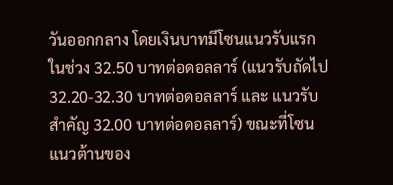วันออกกลาง โดยเงินบาทมีโซนแนวรับแรกในช่วง 32.50 บาทต่อดอลลาร์ (แนวรับถัดไป 32.20-32.30 บาทต่อดอลลาร์ และ แนวรับสำคัญ 32.00 บาทต่อดอลลาร์) ขณะที่โซนแนวต้านของ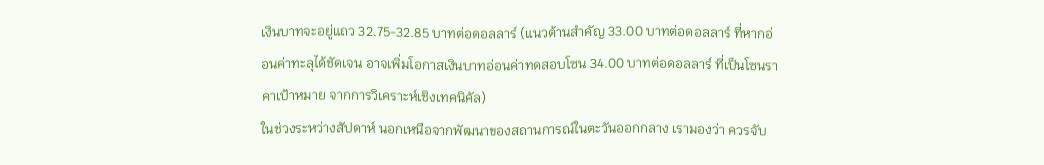เงินบาทจะอยู่แถว 32.75-32.85 บาทต่อดอลลาร์ (แนวต้านสำคัญ 33.00 บาทต่อดอลลาร์ ที่หากอ่อนค่าทะลุได้ชัดเจน อาจเพิ่มโอกาสเงินบาทอ่อนค่าทดสอบโซน 34.00 บาทต่อดอลลาร์ ที่เป็นโซนราคาเป้าหมาย จากการวิเคราะห์เชิงเทคนิคัล)
ในช่วงระหว่างสัปดาห์ นอกเหนือจากพัฒนาของสถานการณ์ในตะวันออกกลาง เรามองว่า ควรจับ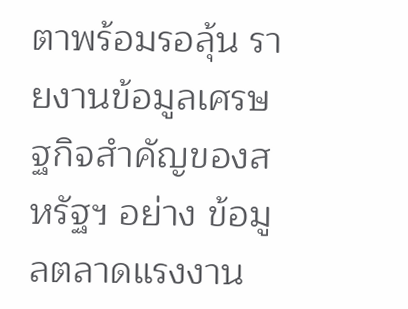ตาพร้อมรอลุ้น รายงานข้อมูลเศรษฐกิจสำคัญของสหรัฐฯ อย่าง ข้อมูลตลาดแรงงาน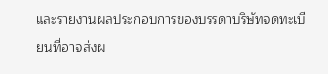และรายงานผลประกอบการของบรรดาบริษัทจดทะเบียนที่อาจส่งผ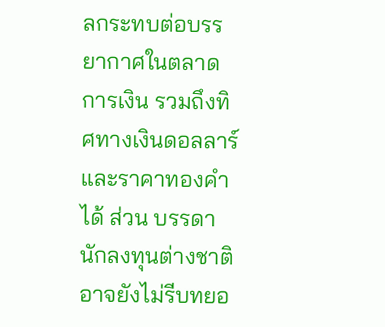ลกระทบต่อบรรยากาศในตลาดการเงิน รวมถึงทิศทางเงินดอลลาร์และราคาทองคำได้ ส่วน บรรดานักลงทุนต่างชาติอาจยังไม่รีบทยอ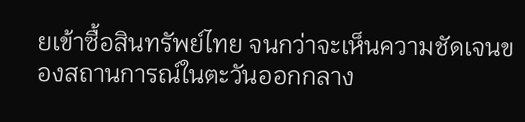ยเข้าซื้อสินทรัพย์ไทย จนกว่าจะเห็นความชัดเจนของสถานการณ์ในตะวันออกกลาง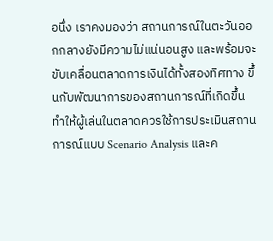อนึ่ง เราคงมองว่า สถานการณ์ในตะวันออกกลางยังมีความไม่แน่นอนสูง และพร้อมจะขับเคลื่อนตลาดการเงินได้ทั้งสองทิศทาง ขึ้นกับพัฒนาการของสถานการณ์ที่เกิดขึ้น ทำให้ผู้เล่นในตลาดควรใช้การประเมินสถานการณ์แบบ Scenario Analysis และค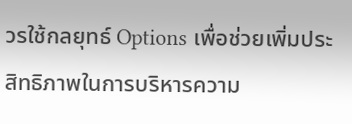วรใช้กลยุทธ์ Options เพื่อช่วยเพิ่มประสิทธิภาพในการบริหารความ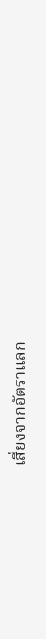เสี่ยงจากอัตราแลก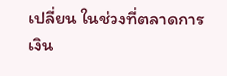เปลี่ยน ในช่วงที่ตลาดการเงิน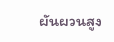ผันผวนสูง